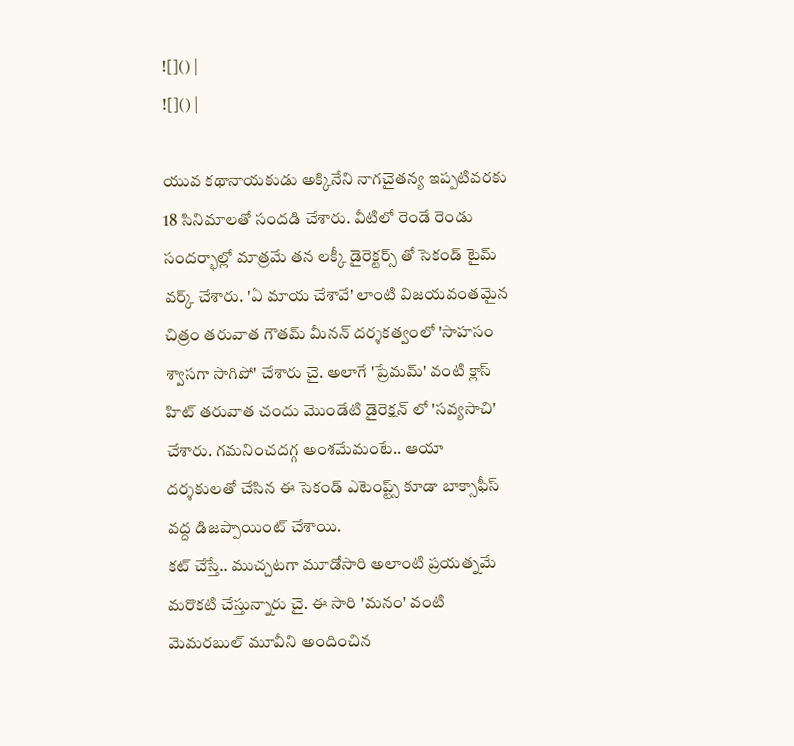![]() |
![]() |

యువ కథానాయకుడు అక్కినేని నాగచైతన్య ఇప్పటివరకు 18 సినిమాలతో సందడి చేశారు. వీటిలో రెండే రెండు సందర్భాల్లో మాత్రమే తన లక్కీ డైరెక్టర్స్ తో సెకండ్ టైమ్ వర్క్ చేశారు. 'ఏ మాయ చేశావే' లాంటి విజయవంతమైన చిత్రం తరువాత గౌతమ్ మీనన్ దర్శకత్వంలో 'సాహసం శ్వాసగా సాగిపో' చేశారు చై. అలాగే 'ప్రేమమ్' వంటి క్లాస్ హిట్ తరువాత చందు మొండేటి డైరెక్షన్ లో 'సవ్యసాచి' చేశారు. గమనించదగ్గ అంశమేమంటే.. ఆయా దర్శకులతో చేసిన ఈ సెకండ్ ఎటెంప్ట్స్ కూడా బాక్సాఫీస్ వద్ద డిజప్పాయింట్ చేశాయి.
కట్ చేస్తే.. ముచ్చటగా మూడోసారి అలాంటి ప్రయత్నమే మరొకటి చేస్తున్నారు చై. ఈ సారి 'మనం' వంటి మెమరబుల్ మూవీని అందించిన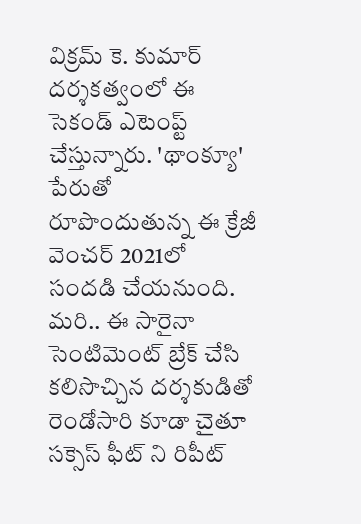విక్రమ్ కె. కుమార్ దర్శకత్వంలో ఈ సెకండ్ ఎటెంప్ట్ చేస్తున్నారు. 'థాంక్యూ' పేరుతో రూపొందుతున్న ఈ క్రేజీ వెంచర్ 2021లో సందడి చేయనుంది. మరి.. ఈ సారైనా సెంటిమెంట్ బ్రేక్ చేసి కలిసొచ్చిన దర్శకుడితో రెండోసారి కూడా చైతూ సక్సెస్ ఫీట్ ని రిపీట్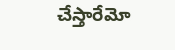చేస్తారేమో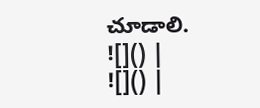చూడాలి.
![]() |
![]() |